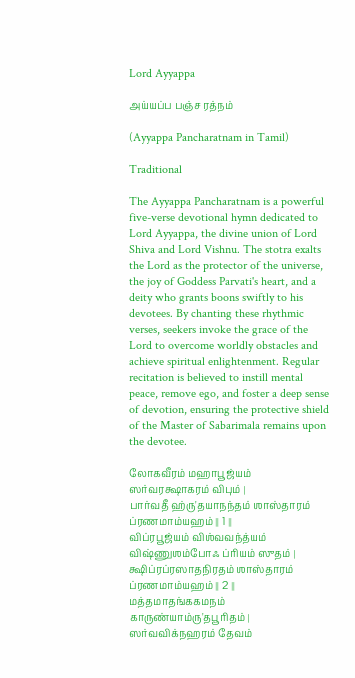Lord Ayyappa

அய்யப்ப பஞ்ச ரத்நம்

(Ayyappa Pancharatnam in Tamil)

Traditional

The Ayyappa Pancharatnam is a powerful five-verse devotional hymn dedicated to Lord Ayyappa, the divine union of Lord Shiva and Lord Vishnu. The stotra exalts the Lord as the protector of the universe, the joy of Goddess Parvati's heart, and a deity who grants boons swiftly to his devotees. By chanting these rhythmic verses, seekers invoke the grace of the Lord to overcome worldly obstacles and achieve spiritual enlightenment. Regular recitation is believed to instill mental peace, remove ego, and foster a deep sense of devotion, ensuring the protective shield of the Master of Sabarimala remains upon the devotee.

லோகவீரம் மஹாபூஜ்யம் ஸர்வரக்ஷாகரம் விபும் ।
பார்வதீ ஹ்ரு'தயாநந்தம் ஶாஸ்தாரம் ப்ரணமாம்யஹம் ॥ 1 ॥
விப்ரபூஜ்யம் விஶ்வவந்த்யம் விஷ்ணுஶம்போஃ ப்ரியம் ஸுதம் ।
க்ஷிப்ரப்ரஸாதநிரதம் ஶாஸ்தாரம் ப்ரணமாம்யஹம் ॥ 2 ॥
மத்தமாதங்ககமநம் காருண்யாம்ரு'தபூரிதம் ।
ஸர்வவிக்நஹரம் தேவம்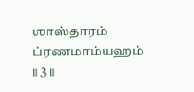ஶாஸ்தாரம் ப்ரணமாம்யஹம் ॥ 3 ॥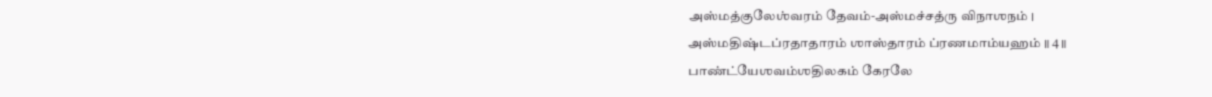அஸ்மத்குலேஶ்வரம் தேவம்-அஸ்மச்சத்ரு விநாஶநம் ।
அஸ்மதிஷ்டப்ரதாதாரம் ஶாஸ்தாரம் ப்ரணமாம்யஹம் ॥ 4 ॥
பாண்ட்யேஶவம்ஶதிலகம் கேரலே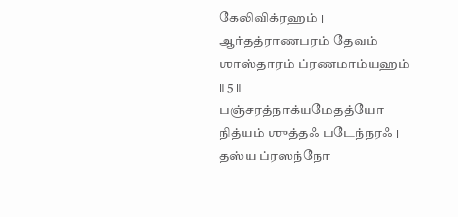கேலிவிக்ரஹம் ।
ஆர்தத்ராணபரம் தேவம் ஶாஸ்தாரம் ப்ரணமாம்யஹம் ॥ 5 ॥
பஞ்சரத்நாக்யமேதத்யோ நித்யம் ஶுத்தஃ படேந்நரஃ ।
தஸ்ய ப்ரஸந்நோ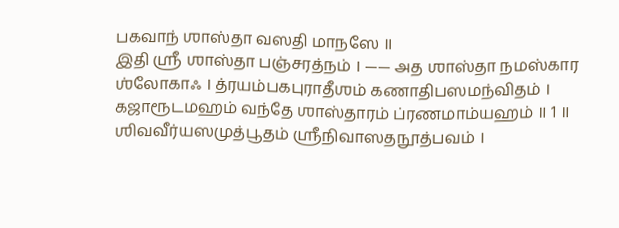பகவாந் ஶாஸ்தா வஸதி மாநஸே ॥
இதி ஶ்ரீ ஶாஸ்தா பஞ்சரத்நம் । —— அத ஶாஸ்தா நமஸ்கார ஶ்லோகாஃ । த்ரயம்பகபுராதீஶம் கணாதிபஸமந்விதம் । கஜாரூடமஹம் வந்தே ஶாஸ்தாரம் ப்ரணமாம்யஹம் ॥ 1 ॥ ஶிவவீர்யஸமுத்பூதம் ஶ்ரீநிவாஸதநூத்பவம் ।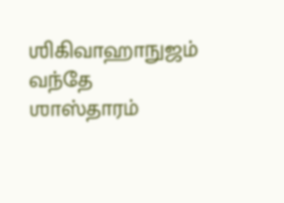ஶிகிவாஹாநுஜம் வந்தே ஶாஸ்தாரம்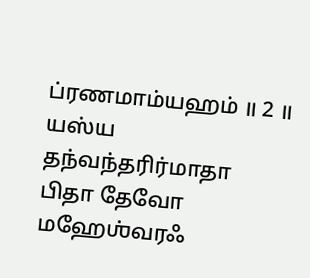ப்ரணமாம்யஹம் ॥ 2 ॥ யஸ்ய தந்வந்தரிர்மாதா பிதா தேவோ மஹேஶ்வரஃ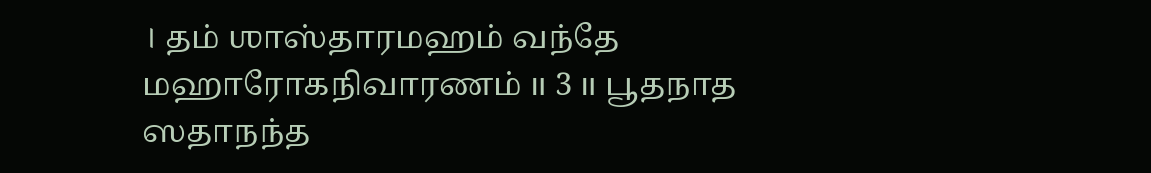। தம் ஶாஸ்தாரமஹம் வந்தே மஹாரோகநிவாரணம் ॥ 3 ॥ பூதநாத ஸதாநந்த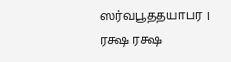ஸர்வபூததயாபர । ரக்ஷ ரக்ஷ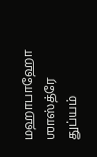மஹாபாஹோ ஶாஸ்த்ரே துப்யம்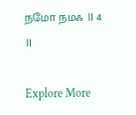நமோ நமஃ ॥ 4 ॥

Explore More